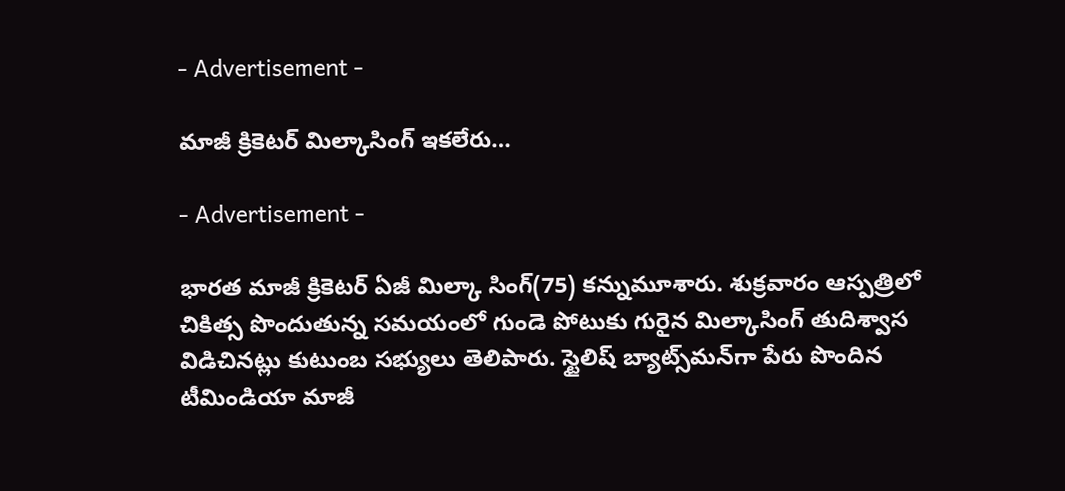- Advertisement -

మాజీ క్రికెటర్‌ మిల్కాసింగ్‌ ఇక‌లేరు…

- Advertisement -

భారత మాజీ క్రికెటర్ ఏజీ మిల్కా సింగ్(75) కన్నుమూశారు. శుక్రవారం ఆస్పత్రిలో చికిత్స పొందుతున్న సమయంలో గుండె పోటుకు గురైన మిల్కాసింగ్ తుదిశ్వాస విడిచినట్లు కుటుంబ సభ్యులు తెలిపారు. స్టైలిష్‌ బ్యాట్స్‌మన్‌గా పేరు పొందిన టీమిండియా మాజీ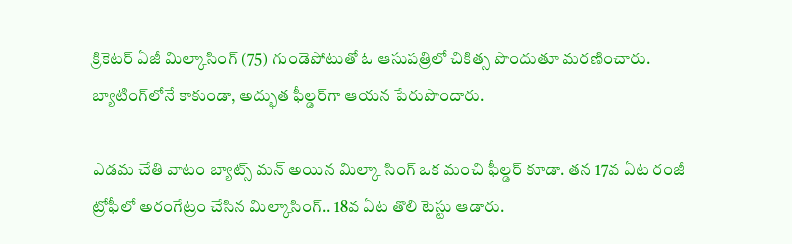క్రికెటర్‌ ఏజీ మిల్కాసింగ్‌ (75) గుండెపోటుతో ఓ ఆసుప‌త్రిలో చికిత్స పొందుతూ మ‌ర‌ణించారు. బ్యాటింగ్‌లోనే కాకుండా, అద్భుత ఫీల్డర్‌గా ఆయ‌న పేరుపొందారు.

ఎడమ చేతి వాటం బ్యాట్స్ మన్ అయిన మిల్కా సింగ్ ఒక మంచి ఫీల్డర్ కూడా. తన 17వ ఏట రంజీ ట్రోఫీలో అరంగేట్రం చేసిన మిల్కాసింగ్.. 18వ ఏట తొలి టెస్టు ఆడారు.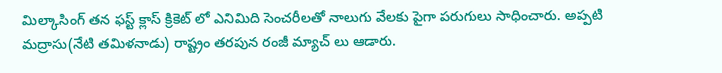మిల్కాసింగ్ తన ఫస్ట్ క్లాస్ క్రికెట్ లో ఎనిమిది సెంచరీలతో నాలుగు వేలకు పైగా పరుగులు సాధించారు. అప్పటి మద్రాసు(నేటి తమిళనాడు) రాష్ట్రం తరపున రంజీ మ్యాచ్ లు ఆడారు.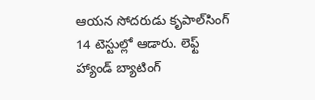ఆయన సోదరుడు కృపాల్‌సింగ్‌ 14 టెస్టుల్లో ఆడారు. లెఫ్ట్ హ్యాండ్ బ్యాటింగ్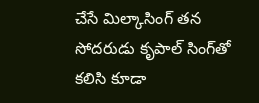చేసే మిల్కాసింగ్ త‌న సోద‌రుడు కృపాల్ సింగ్‌తో క‌లిసి కూడా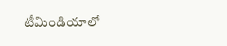టీమిండియాలో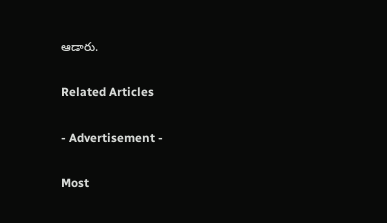ఆడారు.

Related Articles

- Advertisement -

Most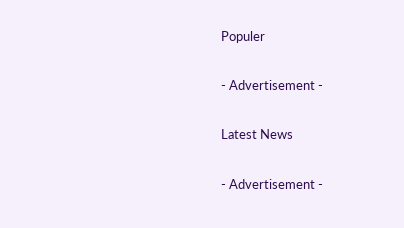Populer

- Advertisement -

Latest News

- Advertisement -